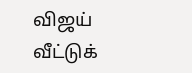விஜய் வீட்டுக்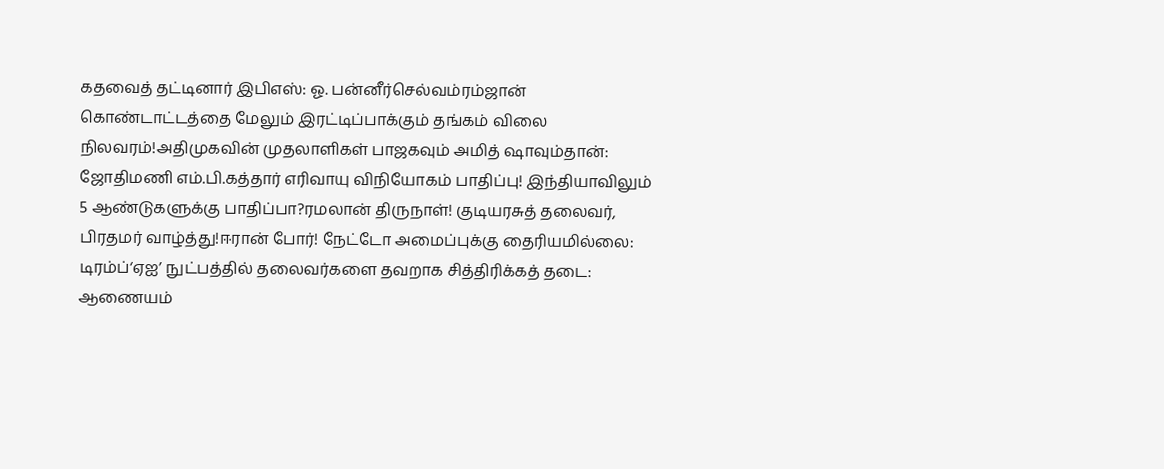கதவைத் தட்டினார் இபிஎஸ்: ஓ. பன்னீர்செல்வம்ரம்ஜான் கொண்டாட்டத்தை மேலும் இரட்டிப்பாக்கும் தங்கம் விலை நிலவரம்!அதிமுகவின் முதலாளிகள் பாஜகவும் அமித் ஷாவும்தான்: ஜோதிமணி எம்.பி.கத்தார் எரிவாயு விநியோகம் பாதிப்பு! இந்தியாவிலும் 5 ஆண்டுகளுக்கு பாதிப்பா?ரமலான் திருநாள்! குடியரசுத் தலைவர், பிரதமர் வாழ்த்து!ஈரான் போர்! நேட்டோ அமைப்புக்கு தைரியமில்லை: டிரம்ப்‘ஏஐ’ நுட்பத்தில் தலைவர்களை தவறாக சித்திரிக்கத் தடை: ஆணையம்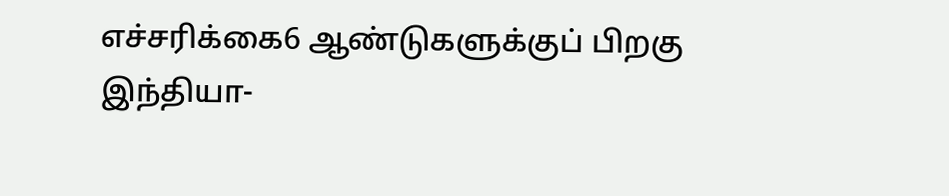எச்சரிக்கை6 ஆண்டுகளுக்குப் பிறகு இந்தியா-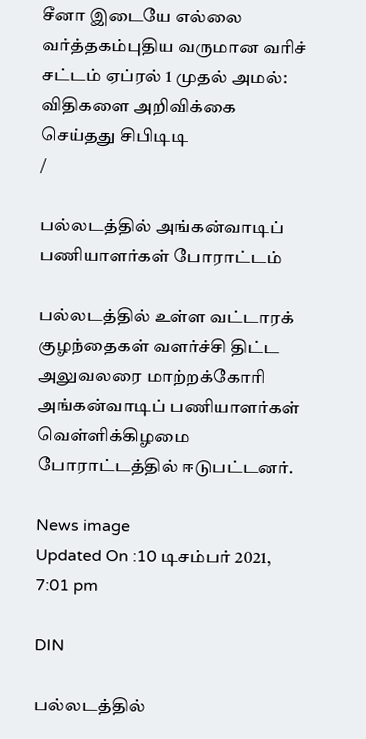சீனா இடையே எல்லை வர்த்தகம்புதிய வருமான வரிச் சட்டம் ஏப்ரல் 1 முதல் அமல்: விதிகளை அறிவிக்கை செய்தது சிபிடிடி
/

பல்லடத்தில் அங்கன்வாடிப் பணியாளர்கள் போராட்டம்

பல்லடத்தில் உள்ள வட்டாரக் குழந்தைகள் வளர்ச்சி திட்ட அலுவலரை மாற்றக்கோரி அங்கன்வாடிப் பணியாளர்கள் வெள்ளிக்கிழமை போராட்டத்தில் ஈடுபட்டனர்.

News image
Updated On :10 டிசம்பர் 2021, 7:01 pm

DIN

பல்லடத்தில்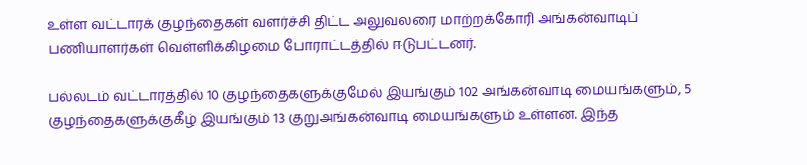உள்ள வட்டாரக் குழந்தைகள் வளர்ச்சி திட்ட அலுவலரை மாற்றக்கோரி அங்கன்வாடிப் பணியாளர்கள் வெள்ளிக்கிழமை போராட்டத்தில் ஈடுபட்டனர்.

பல்லடம் வட்டாரத்தில் 10 குழந்தைகளுக்குமேல் இயங்கும் 102 அங்கன்வாடி மையங்களும், 5 குழந்தைகளுக்குகீழ் இயங்கும் 13 குறுஅங்கன்வாடி மையங்களும் உள்ளன. இந்த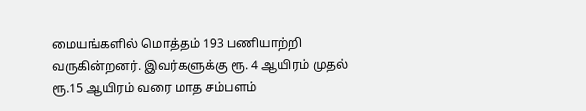மையங்களில் மொத்தம் 193 பணியாற்றி வருகின்றனர். இவர்களுக்கு ரூ. 4 ஆயிரம் முதல் ரூ.15 ஆயிரம் வரை மாத சம்பளம்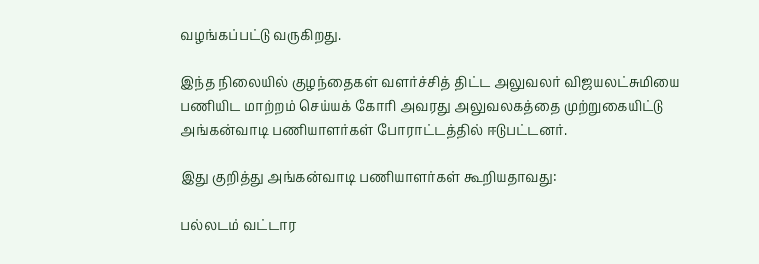வழங்கப்பட்டு வருகிறது.

இந்த நிலையில் குழந்தைகள் வளர்ச்சித் திட்ட அலுவலர் விஜயலட்சுமியை பணியிட மாற்றம் செய்யக் கோரி அவரது அலுவலகத்தை முற்றுகையிட்டு அங்கன்வாடி பணியாளர்கள் போராட்டத்தில் ஈடுபட்டனர்.

இது குறித்து அங்கன்வாடி பணியாளர்கள் கூறியதாவது:

பல்லடம் வட்டார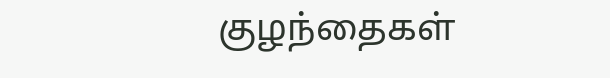குழந்தைகள்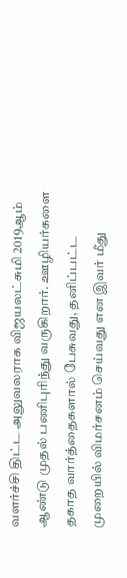வளர்ச்சி திட்ட அலுவலராக விஜயலட்சுமி 2019ஆம் ஆண்டு முதல் பணிபுரிந்து வருகிறார். ஊழியர்களை தகாத வார்த்தைகளால் பேசுவது, தனிப்பட்ட முறையில் விமர்சனம் செய்வது என இவர் மீது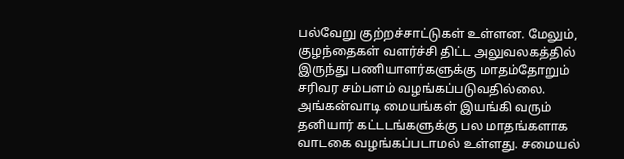பல்வேறு குற்றச்சாட்டுகள் உள்ளன. மேலும், குழந்தைகள் வளர்ச்சி திட்ட அலுவலகத்தில் இருந்து பணியாளர்களுக்கு மாதம்தோறும் சரிவர சம்பளம் வழங்கப்படுவதில்லை. அங்கன்வாடி மையங்கள் இயங்கி வரும் தனியார் கட்டடங்களுக்கு பல மாதங்களாக வாடகை வழங்கப்படாமல் உள்ளது. சமையல்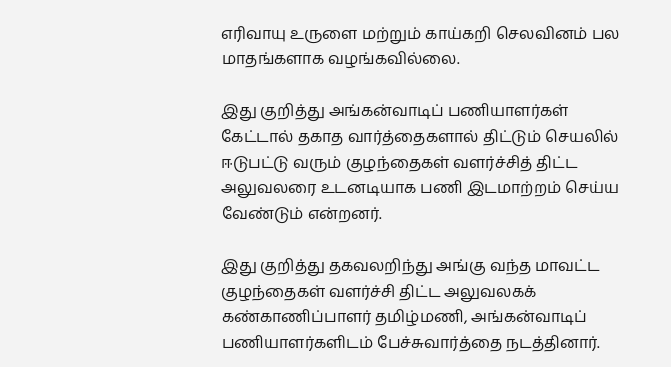எரிவாயு உருளை மற்றும் காய்கறி செலவினம் பல மாதங்களாக வழங்கவில்லை.

இது குறித்து அங்கன்வாடிப் பணியாளர்கள் கேட்டால் தகாத வார்த்தைகளால் திட்டும் செயலில் ஈடுபட்டு வரும் குழந்தைகள் வளர்ச்சித் திட்ட அலுவலரை உடனடியாக பணி இடமாற்றம் செய்ய வேண்டும் என்றனர்.

இது குறித்து தகவலறிந்து அங்கு வந்த மாவட்ட குழந்தைகள் வளர்ச்சி திட்ட அலுவலகக் கண்காணிப்பாளர் தமிழ்மணி, அங்கன்வாடிப் பணியாளர்களிடம் பேச்சுவார்த்தை நடத்தினார்.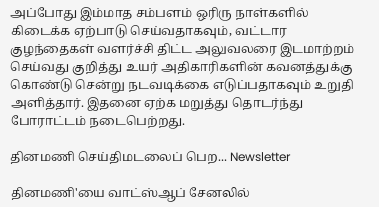அப்போது இம்மாத சம்பளம் ஒரிரு நாள்களில் கிடைக்க ஏற்பாடு செய்வதாகவும், வட்டார குழந்தைகள் வளர்ச்சி திட்ட அலுவலரை இடமாற்றம் செய்வது குறித்து உயர் அதிகாரிகளின் கவனத்துக்கு கொண்டு சென்று நடவடிக்கை எடுப்பதாகவும் உறுதி அளித்தார். இதனை ஏற்க மறுத்து தொடர்ந்து போராட்டம் நடைபெற்றது.

தினமணி செய்திமடலைப் பெற... Newsletter

தினமணி'யை வாட்ஸ்ஆப் சேனலில்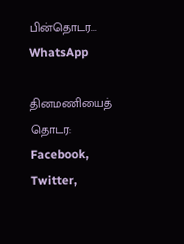பின்தொடர... WhatsApp

தினமணியைத் தொடர: Facebook, Twitter,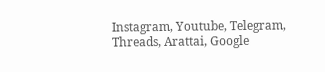Instagram, Youtube, Telegram, Threads, Arattai, Google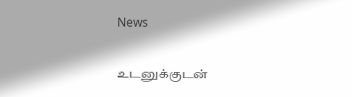News

உடனுக்குடன்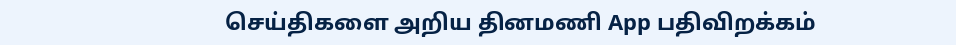செய்திகளை அறிய தினமணி App பதிவிறக்கம்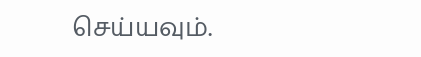செய்யவும்.